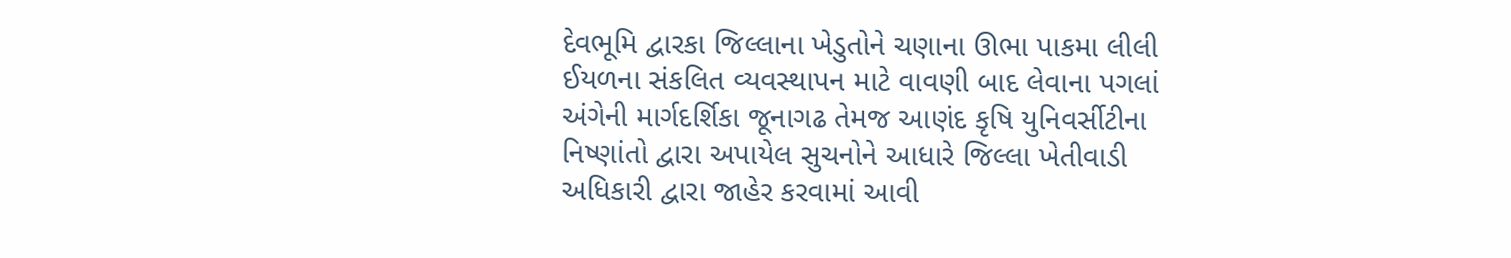દેવભૂમિ દ્વારકા જિલ્લાના ખેડુતોને ચણાના ઊભા પાકમા લીલી ઈયળના સંકલિત વ્યવસ્થાપન માટે વાવણી બાદ લેવાના પગલાં અંગેની માર્ગદર્શિકા જૂનાગઢ તેમજ આણંદ કૃષિ યુનિવર્સીટીના નિષ્ણાંતો દ્વારા અપાયેલ સુચનોને આધારે જિલ્લા ખેતીવાડી અધિકારી દ્વારા જાહેર કરવામાં આવી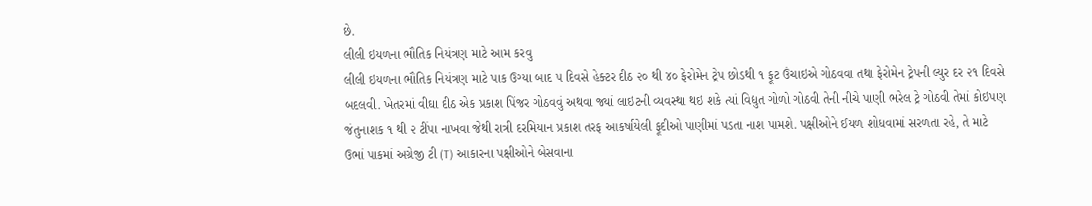છે.
લીલી ઇયળના ભૌતિક નિયંત્રણ માટે આમ કરવુ
લીલી ઇયળના ભૌતિક નિયંત્રણ માટે પાક ઉગ્યા બાદ ૫ દિવસે હેક્ટર દીઠ ૨૦ થી ૪૦ ફેરોમેન ટ્રેપ છોડથી ૧ ફૂટ ઉંચાઇએ ગોઠવવા તથા ફેરોમેન ટ્રેપની લ્યુર દર ૨૧ દિવસે બદલવી. ખેતરમાં વીઘા દીઠ એક પ્રકાશ પિંજર ગોઠવવું અથવા જ્યાં લાઇટની વ્યવસ્થા થઇ શકે ત્યાં વિદ્યુત ગોળો ગોઠવી તેની નીચે પાણી ભરેલ ટ્રે ગોઠવી તેમાં કોઇપણ જંતુનાશક ૧ થી ૨ ટીંપા નાખવા જેથી રાત્રી દરમિયાન પ્રકાશ તરફ આકર્ષાયેલી ફૂદીઓ પાણીમાં પડતા નાશ પામશે. પક્ષીઓને ઈયળ શોધવામાં સરળતા રહે, તે માટે ઉભાં પાકમાં અગ્રેજી ટી (T) આકારના પક્ષીઓને બેસવાના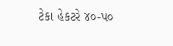ટેકા હેકટરે ૪૦-પ૦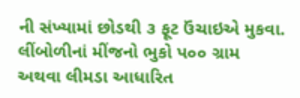ની સંખ્યામાં છોડથી ૩ ફૂટ ઉંચાઇએ મુકવા. લીંબોળીનાં મીંજનો ભુકો પ૦૦ ગ્રામ અથવા લીમડા આધારિત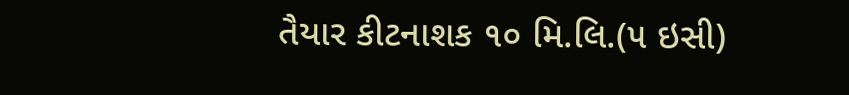તૈયાર કીટનાશક ૧૦ મિ.લિ.(૫ ઇસી)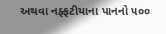અથવા નફ્ફટીયાના પાનનો ૫૦૦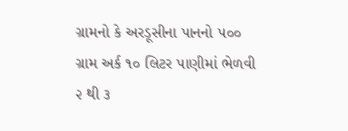ગ્રામનો કે અરડૂસીના પાનનો ૫૦૦ ગ્રામ અર્ક ૧૦ લિટર પાણીમાં ભેળવી ૨ થી ૩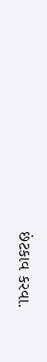છંટકાવ કરવા.